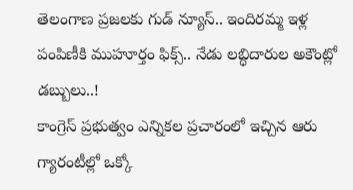తెలంగాణ ప్రజలకు గుడ్ న్యూస్.. ఇందిరమ్మ ఇళ్ల పంపిణీకి ముహూర్తం ఫిక్స్.. నేడు లబ్ధిదారుల అకౌంట్లో డబ్బులు..!
కాంగ్రెస్ ప్రభుత్వం ఎన్నికల ప్రచారంలో ఇచ్చిన ఆరు గ్యారంటీల్లో ఒక్కో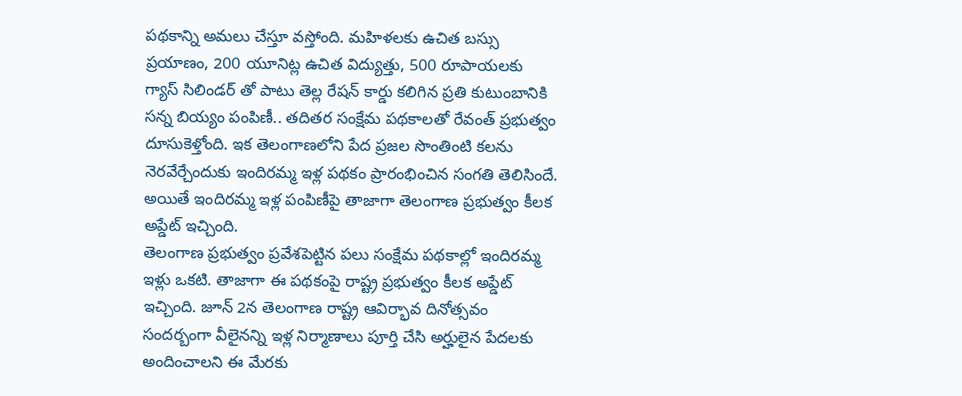పథకాన్ని అమలు చేస్తూ వస్తోంది. మహిళలకు ఉచిత బస్సు ప్రయాణం, 200 యూనిట్ల ఉచిత విద్యుత్తు, 500 రూపాయలకు గ్యాస్ సిలిండర్ తో పాటు తెల్ల రేషన్ కార్డు కలిగిన ప్రతి కుటుంబానికి సన్న బియ్యం పంపిణీ.. తదితర సంక్షేమ పథకాలతో రేవంత్ ప్రభుత్వం దూసుకెళ్తోంది. ఇక తెలంగాణలోని పేద ప్రజల సొంతింటి కలను నెరవేర్చేందుకు ఇందిరమ్మ ఇళ్ల పథకం ప్రారంభించిన సంగతి తెలిసిందే. అయితే ఇందిరమ్మ ఇళ్ల పంపిణీపై తాజాగా తెలంగాణ ప్రభుత్వం కీలక అప్డేట్ ఇచ్చింది.
తెలంగాణ ప్రభుత్వం ప్రవేశపెట్టిన పలు సంక్షేమ పథకాల్లో ఇందిరమ్మ ఇళ్లు ఒకటి. తాజాగా ఈ పథకంపై రాష్ట్ర ప్రభుత్వం కీలక అప్డేట్ ఇచ్చింది. జూన్ 2న తెలంగాణ రాష్ట్ర ఆవిర్భావ దినోత్సవం సందర్బంగా వీలైనన్ని ఇళ్ల నిర్మాణాలు పూర్తి చేసి అర్హులైన పేదలకు అందించాలని ఈ మేరకు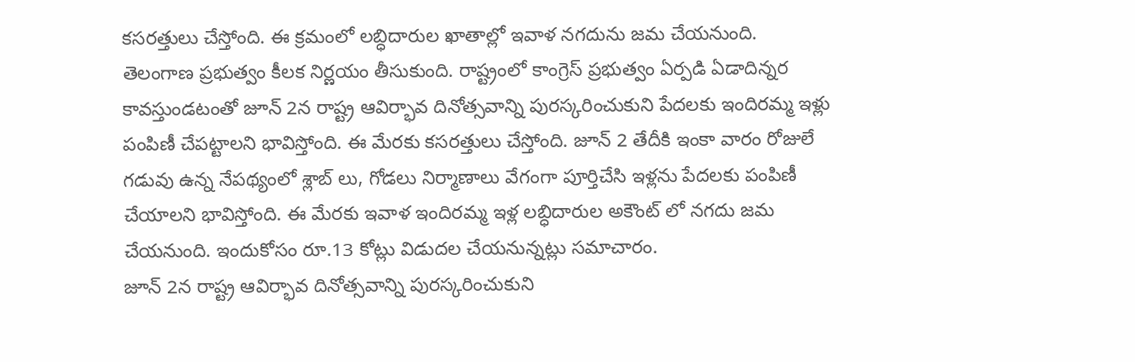కసరత్తులు చేస్తోంది. ఈ క్రమంలో లబ్ధిదారుల ఖాతాల్లో ఇవాళ నగదును జమ చేయనుంది.
తెలంగాణ ప్రభుత్వం కీలక నిర్ణయం తీసుకుంది. రాష్ట్రంలో కాంగ్రెస్ ప్రభుత్వం ఏర్పడి ఏడాదిన్నర కావస్తుండటంతో జూన్ 2న రాష్ట్ర ఆవిర్భావ దినోత్సవాన్ని పురస్కరించుకుని పేదలకు ఇందిరమ్మ ఇళ్లు పంపిణీ చేపట్టాలని భావిస్తోంది. ఈ మేరకు కసరత్తులు చేస్తోంది. జూన్ 2 తేదీకి ఇంకా వారం రోజులే గడువు ఉన్న నేపథ్యంలో శ్లాబ్ లు, గోడలు నిర్మాణాలు వేగంగా పూర్తిచేసి ఇళ్లను పేదలకు పంపిణీ చేయాలని భావిస్తోంది. ఈ మేరకు ఇవాళ ఇందిరమ్మ ఇళ్ల లబ్ధిదారుల అకౌంట్ లో నగదు జమ చేయనుంది. ఇందుకోసం రూ.13 కోట్లు విడుదల చేయనున్నట్లు సమాచారం.
జూన్ 2న రాష్ట్ర ఆవిర్భావ దినోత్సవాన్ని పురస్కరించుకుని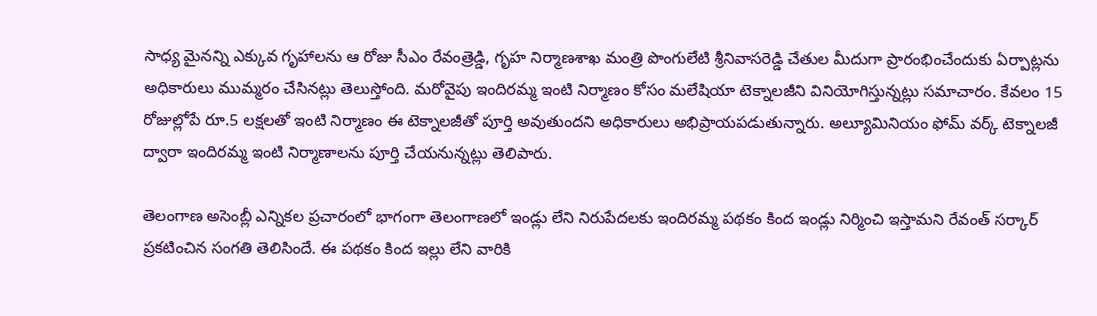సాధ్య మైనన్ని ఎక్కువ గృహాలను ఆ రోజు సీఎం రేవంత్రెడ్డి, గృహ నిర్మాణశాఖ మంత్రి పొంగులేటి శ్రీనివాసరెడ్డి చేతుల మీదుగా ప్రారంభించేందుకు ఏర్పాట్లను అధికారులు ముమ్మరం చేసినట్లు తెలుస్తోంది. మరోవైపు ఇందిరమ్మ ఇంటి నిర్మాణం కోసం మలేషియా టెక్నాలజీని వినియోగిస్తున్నట్లు సమాచారం. కేవలం 15 రోజుల్లోపే రూ.5 లక్షలతో ఇంటి నిర్మాణం ఈ టెక్నాలజీతో పూర్తి అవుతుందని అధికారులు అభిప్రాయపడుతున్నారు. అల్యూమినియం ఫోమ్ వర్క్ టెక్నాలజీ ద్వారా ఇందిరమ్మ ఇంటి నిర్మాణాలను పూర్తి చేయనున్నట్లు తెలిపారు.

తెలంగాణ అసెంబ్లీ ఎన్నికల ప్రచారంలో భాగంగా తెలంగాణలో ఇండ్లు లేని నిరుపేదలకు ఇందిరమ్మ పథకం కింద ఇండ్లు నిర్మించి ఇస్తామని రేవంత్ సర్కార్ ప్రకటించిన సంగతి తెలిసిందే. ఈ పథకం కింద ఇల్లు లేని వారికి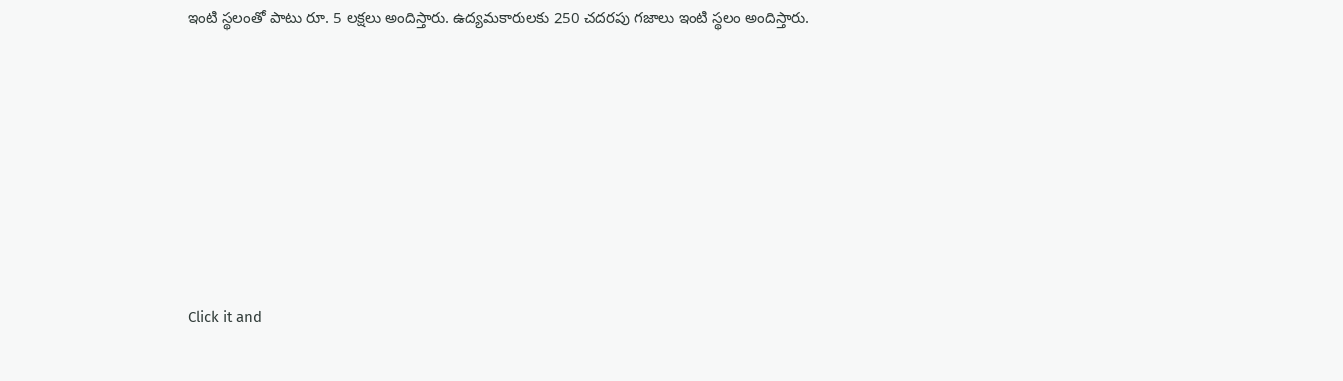ఇంటి స్థలంతో పాటు రూ. 5 లక్షలు అందిస్తారు. ఉద్యమకారులకు 250 చదరపు గజాలు ఇంటి స్థలం అందిస్తారు.












Click it and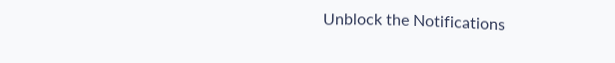Unblock the Notifications